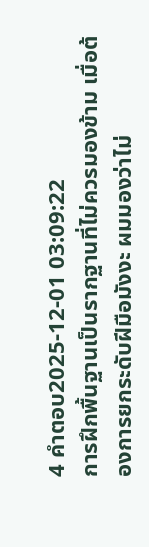4 คำตอบ2025-12-01 03:09:22
การฝึกพื้นฐานเป็นรากฐานที่ไม่ควรมองข้าม เมื่อต้องการยกระดับฝีมือมังงะ ผมมองว่าไม่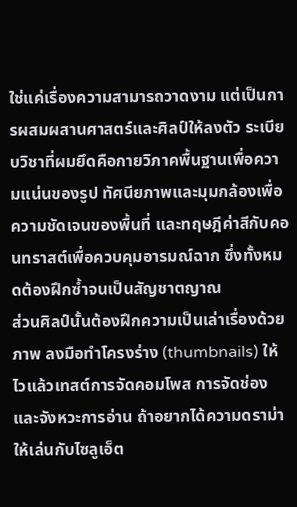ใช่แค่เรื่องความสามารถวาดงาม แต่เป็นการผสมผสานศาสตร์และศิลป์ให้ลงตัว ระเบียบวิชาที่ผมยึดคือกายวิภาคพื้นฐานเพื่อความแน่นของรูป ทัศนียภาพและมุมกล้องเพื่อความชัดเจนของพื้นที่ และทฤษฎีค่าสีกับคอนทราสต์เพื่อควบคุมอารมณ์ฉาก ซึ่งทั้งหมดต้องฝึกซ้ำจนเป็นสัญชาตญาณ
ส่วนศิลป์นั้นต้องฝึกความเป็นเล่าเรื่องด้วยภาพ ลงมือทำโครงร่าง (thumbnails) ให้ไวแล้วเทสต์การจัดคอมโพส การจัดช่องและจังหวะการอ่าน ถ้าอยากได้ความดราม่าให้เล่นกับไซลูเอ็ต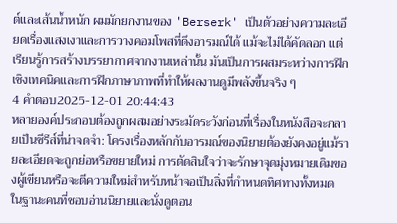ต์และเส้นน้ำหนัก ผมมักยกงานของ 'Berserk' เป็นตัวอย่างความละเอียดเรื่องแสงเงาและการวางคอมโพสที่ดึงอารมณ์ได้ แม้จะไม่ได้คัดลอก แต่เรียนรู้การสร้างบรรยากาศจากงานเหล่านั้น มันเป็นการผสมระหว่างการฝึกเชิงเทคนิคและการฝึกภาษาภาพที่ทำให้ผลงานดูมีพลังขึ้นจริง ๆ
4 คำตอบ2025-12-01 20:44:43
หลายองค์ประกอบต้องถูกผสมอย่างระมัดระวังก่อนที่เรื่องในหนังสือจะกลายเป็นซีรีส์ที่น่าจดจำ: โครงเรื่องหลักกับอารมณ์ของนิยายต้องยังคงอยู่แม้รายละเอียดจะถูกย่อหรือขยายใหม่ การตัดสินใจว่าจะรักษาจุดมุ่งหมายเดิมของผู้เขียนหรือจะตีความใหม่สำหรับหน้าจอเป็นสิ่งที่กำหนดทิศทางทั้งหมด
ในฐานะคนที่ชอบอ่านนิยายและนั่งดูตอน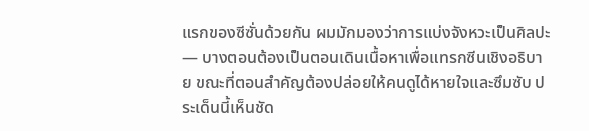แรกของซีซั่นด้วยกัน ผมมักมองว่าการแบ่งจังหวะเป็นศิลปะ — บางตอนต้องเป็นตอนเดินเนื้อหาเพื่อแทรกซีนเชิงอธิบาย ขณะที่ตอนสำคัญต้องปล่อยให้คนดูได้หายใจและซึมซับ ประเด็นนี้เห็นชัด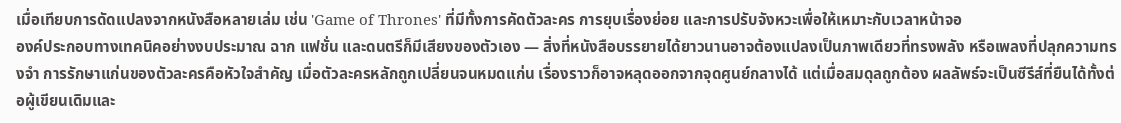เมื่อเทียบการดัดแปลงจากหนังสือหลายเล่ม เช่น 'Game of Thrones' ที่มีทั้งการคัดตัวละคร การยุบเรื่องย่อย และการปรับจังหวะเพื่อให้เหมาะกับเวลาหน้าจอ
องค์ประกอบทางเทคนิคอย่างงบประมาณ ฉาก แฟชั่น และดนตรีก็มีเสียงของตัวเอง — สิ่งที่หนังสือบรรยายได้ยาวนานอาจต้องแปลงเป็นภาพเดียวที่ทรงพลัง หรือเพลงที่ปลุกความทรงจำ การรักษาแก่นของตัวละครคือหัวใจสำคัญ เมื่อตัวละครหลักถูกเปลี่ยนจนหมดแก่น เรื่องราวก็อาจหลุดออกจากจุดศูนย์กลางได้ แต่เมื่อสมดุลถูกต้อง ผลลัพธ์จะเป็นซีรีส์ที่ยืนได้ทั้งต่อผู้เขียนเดิมและ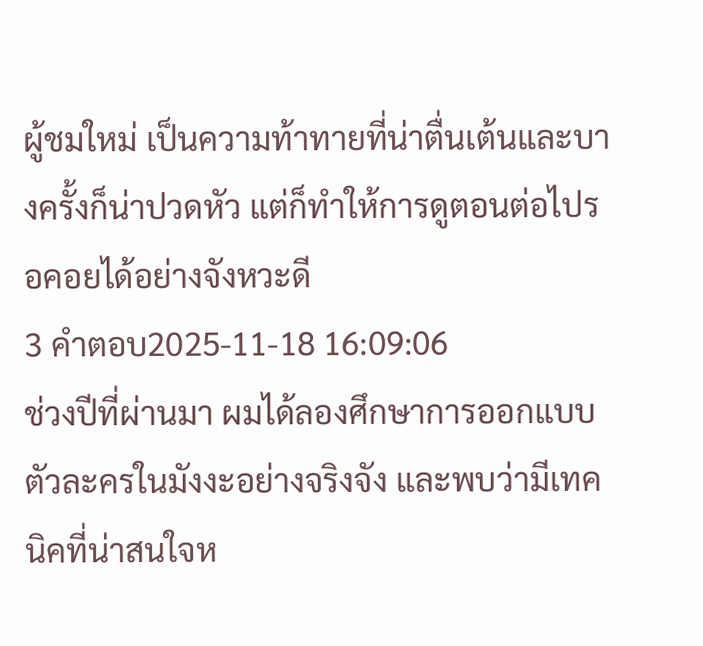ผู้ชมใหม่ เป็นความท้าทายที่น่าตื่นเต้นและบางครั้งก็น่าปวดหัว แต่ก็ทำให้การดูตอนต่อไปรอคอยได้อย่างจังหวะดี
3 คำตอบ2025-11-18 16:09:06
ช่วงปีที่ผ่านมา ผมได้ลองศึกษาการออกแบบตัวละครในมังงะอย่างจริงจัง และพบว่ามีเทคนิคที่น่าสนใจห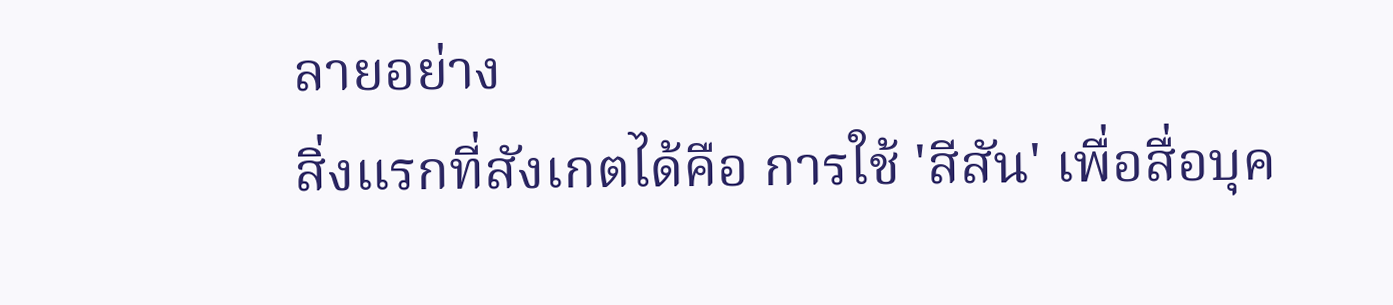ลายอย่าง
สิ่งแรกที่สังเกตได้คือ การใช้ 'สีสัน' เพื่อสื่อบุค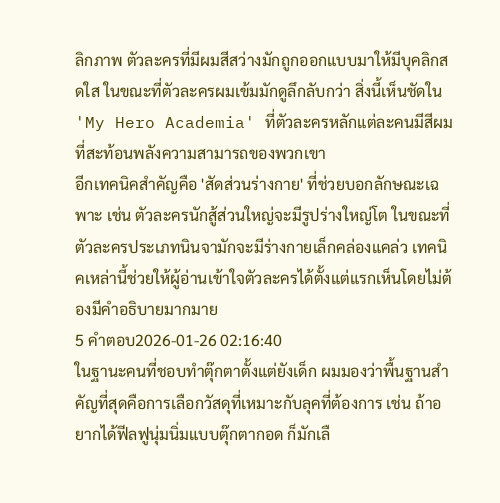ลิกภาพ ตัวละครที่มีผมสีสว่างมักถูกออกแบบมาให้มีบุคลิกสดใส ในขณะที่ตัวละครผมเข้มมักดูลึกลับกว่า สิ่งนี้เห็นชัดใน 'My Hero Academia' ที่ตัวละครหลักแต่ละคนมีสีผมที่สะท้อนพลังความสามารถของพวกเขา
อีกเทคนิคสำคัญคือ 'สัดส่วนร่างกาย' ที่ช่วยบอกลักษณะเฉพาะ เช่น ตัวละครนักสู้ส่วนใหญ่จะมีรูปร่างใหญ่โต ในขณะที่ตัวละครประเภทนินจามักจะมีร่างกายเล็กคล่องแคล่ว เทคนิคเหล่านี้ช่วยให้ผู้อ่านเข้าใจตัวละครได้ตั้งแต่แรกเห็นโดยไม่ต้องมีคำอธิบายมากมาย
5 คำตอบ2026-01-26 02:16:40
ในฐานะคนที่ชอบทำตุ๊กตาตั้งแต่ยังเด็ก ผมมองว่าพื้นฐานสำคัญที่สุดคือการเลือกวัสดุที่เหมาะกับลุคที่ต้องการ เช่น ถ้าอยากได้ฟีลฟูนุ่มนิ่มแบบตุ๊กตากอด ก็มักเลื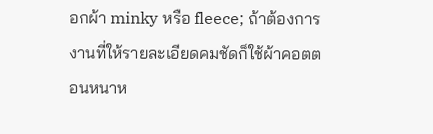อกผ้า minky หรือ fleece; ถ้าต้องการงานที่ให้รายละเอียดคมชัดก็ใช้ผ้าคอตตอนหนาห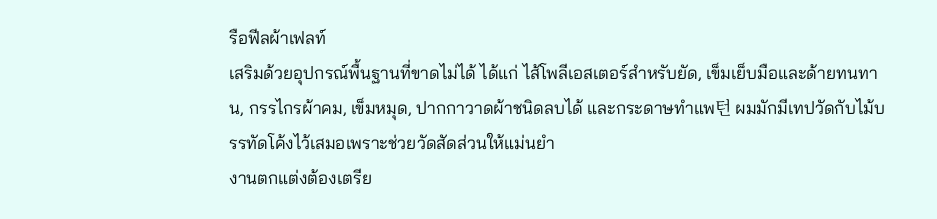รือฟีลผ้าเฟลท์
เสริมด้วยอุปกรณ์พื้นฐานที่ขาดไม่ได้ ได้แก่ ไส้โพลีเอสเตอร์สำหรับยัด, เข็มเย็บมือและด้ายทนทาน, กรรไกรผ้าคม, เข็มหมุด, ปากกาวาดผ้าชนิดลบได้ และกระดาษทำแพ턴 ผมมักมีเทปวัดกับไม้บรรทัดโค้งไว้เสมอเพราะช่วยวัดสัดส่วนให้แม่นยำ
งานตกแต่งต้องเตรีย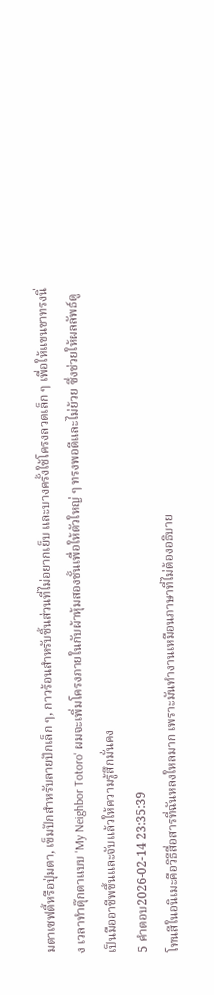มตาเซฟตี้หรือปุ่มตา, เข็มปักสำหรับลายปักเล็ก ๆ, กาวร้อนสำหรับชิ้นส่วนที่ไม่อยากเย็บ และบางครั้งใช้โครงลวดเล็ก ๆ เพื่อให้แขนขาทรงนิ่ง เวลาทำตุ๊กตาแบบ 'My Neighbor Totoro' ผมจะเพิ่มโครงภายในกับผ้าหุ้มสองชั้นเพื่อให้ตัวใหญ่ ๆ ทรงพอดีและไม่ย้วย ซึ่งช่วยให้ผลลัพธ์ดูเป็นมืออาชีพขึ้นและจับแล้วให้ความรู้สึกมั่นคง
5 คำตอบ2026-02-14 23:35:39
โทนสีในอนิเมะคือวิธีสื่อสารที่ฉันหลงใหลมาก เพราะมันทำงานเหมือนภาษาที่ไม่ต้องอธิบาย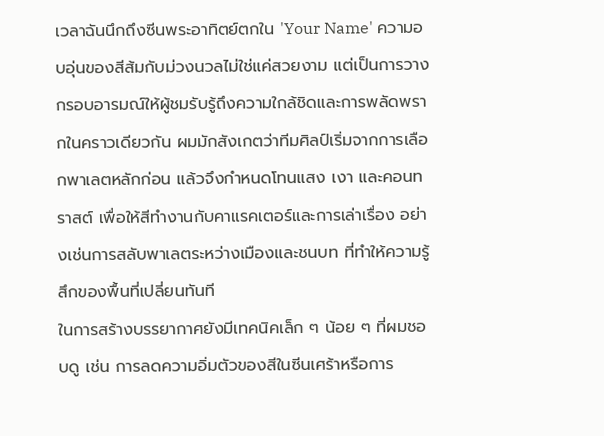เวลาฉันนึกถึงซีนพระอาทิตย์ตกใน 'Your Name' ความอบอุ่นของสีส้มกับม่วงนวลไม่ใช่แค่สวยงาม แต่เป็นการวางกรอบอารมณ์ให้ผู้ชมรับรู้ถึงความใกล้ชิดและการพลัดพรากในคราวเดียวกัน ผมมักสังเกตว่าทีมศิลป์เริ่มจากการเลือกพาเลตหลักก่อน แล้วจึงกำหนดโทนแสง เงา และคอนทราสต์ เพื่อให้สีทำงานกับคาแรคเตอร์และการเล่าเรื่อง อย่างเช่นการสลับพาเลตระหว่างเมืองและชนบท ที่ทำให้ความรู้สึกของพื้นที่เปลี่ยนทันที
ในการสร้างบรรยากาศยังมีเทคนิคเล็ก ๆ น้อย ๆ ที่ผมชอบดู เช่น การลดความอิ่มตัวของสีในซีนเศร้าหรือการ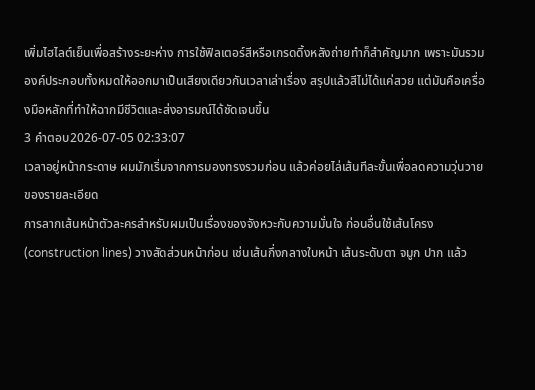เพิ่มไฮไลต์เย็นเพื่อสร้างระยะห่าง การใช้ฟิลเตอร์สีหรือเกรดดิ้งหลังถ่ายทำก็สำคัญมาก เพราะมันรวมองค์ประกอบทั้งหมดให้ออกมาเป็นเสียงเดียวกันเวลาเล่าเรื่อง สรุปแล้วสีไม่ได้แค่สวย แต่มันคือเครื่องมือหลักที่ทำให้ฉากมีชีวิตและส่งอารมณ์ได้ชัดเจนขึ้น
3 คำตอบ2026-07-05 02:33:07
เวลาอยู่หน้ากระดาษ ผมมักเริ่มจากการมองทรงรวมก่อน แล้วค่อยไล่เส้นทีละขั้นเพื่อลดความวุ่นวายของรายละเอียด
การลากเส้นหน้าตัวละครสำหรับผมเป็นเรื่องของจังหวะกับความมั่นใจ ก่อนอื่นใช้เส้นโครง (construction lines) วางสัดส่วนหน้าก่อน เช่นเส้นกึ่งกลางใบหน้า เส้นระดับตา จมูก ปาก แล้ว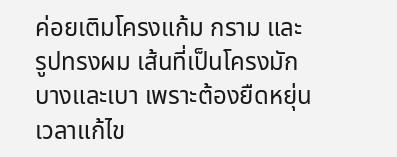ค่อยเติมโครงแก้ม กราม และรูปทรงผม เส้นที่เป็นโครงมักบางและเบา เพราะต้องยืดหยุ่นเวลาแก้ไข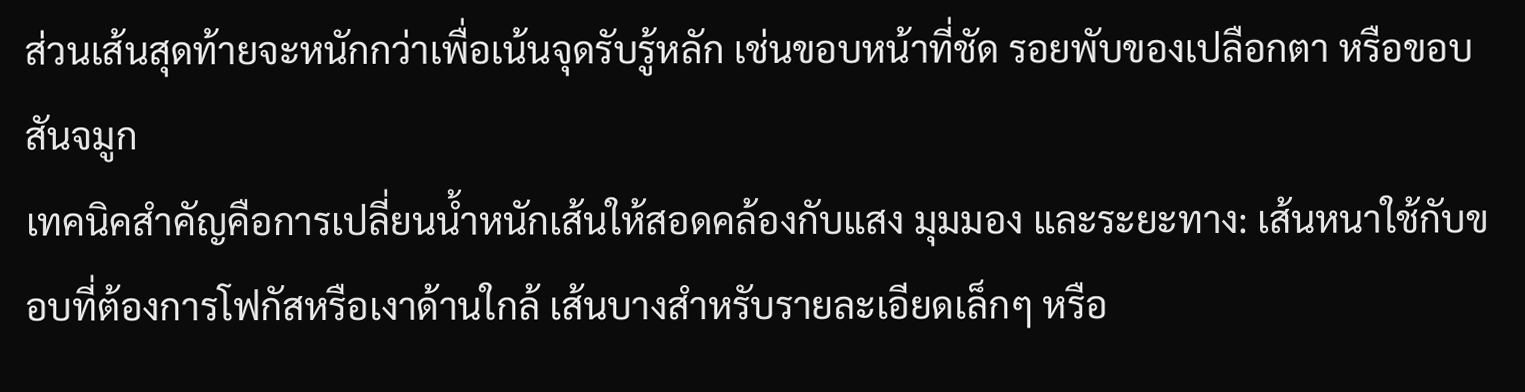ส่วนเส้นสุดท้ายจะหนักกว่าเพื่อเน้นจุดรับรู้หลัก เช่นขอบหน้าที่ชัด รอยพับของเปลือกตา หรือขอบสันจมูก
เทคนิคสำคัญคือการเปลี่ยนน้ำหนักเส้นให้สอดคล้องกับแสง มุมมอง และระยะทาง: เส้นหนาใช้กับขอบที่ต้องการโฟกัสหรือเงาด้านใกล้ เส้นบางสำหรับรายละเอียดเล็กๆ หรือ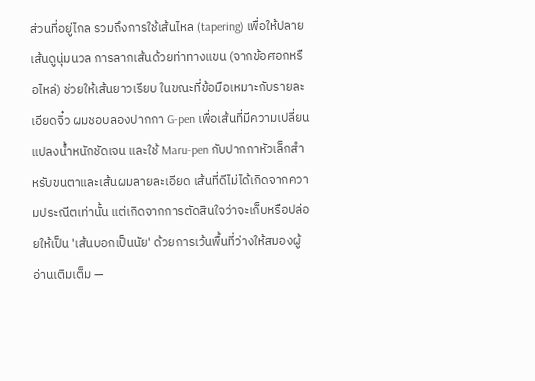ส่วนที่อยู่ไกล รวมถึงการใช้เส้นไหล (tapering) เพื่อให้ปลายเส้นดูนุ่มนวล การลากเส้นด้วยท่าทางแขน (จากข้อศอกหรือไหล่) ช่วยให้เส้นยาวเรียบ ในขณะที่ข้อมือเหมาะกับรายละเอียดจิ๋ว ผมชอบลองปากกา G-pen เพื่อเส้นที่มีความเปลี่ยนแปลงน้ำหนักชัดเจน และใช้ Maru-pen กับปากกาหัวเล็กสำหรับขนตาและเส้นผมลายละเอียด เส้นที่ดีไม่ได้เกิดจากความประณีตเท่านั้น แต่เกิดจากการตัดสินใจว่าจะเก็บหรือปล่อยให้เป็น 'เส้นบอกเป็นนัย' ด้วยการเว้นพื้นที่ว่างให้สมองผู้อ่านเติมเต็ม —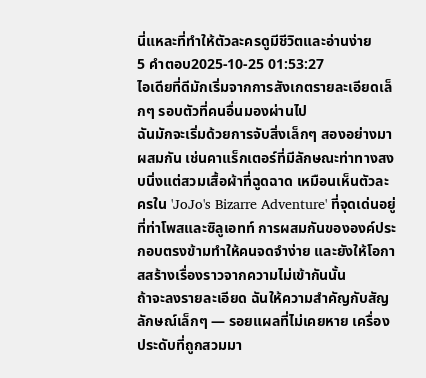นี่แหละที่ทำให้ตัวละครดูมีชีวิตและอ่านง่าย
5 คำตอบ2025-10-25 01:53:27
ไอเดียที่ดีมักเริ่มจากการสังเกตรายละเอียดเล็กๆ รอบตัวที่คนอื่นมองผ่านไป
ฉันมักจะเริ่มด้วยการจับสิ่งเล็กๆ สองอย่างมาผสมกัน เช่นคาแร็กเตอร์ที่มีลักษณะท่าทางสงบนิ่งแต่สวมเสื้อผ้าที่ฉูดฉาด เหมือนเห็นตัวละครใน 'JoJo's Bizarre Adventure' ที่จุดเด่นอยู่ที่ท่าโพสและซิลูเอทท์ การผสมกันขององค์ประกอบตรงข้ามทำให้คนจดจำง่าย และยังให้โอกาสสร้างเรื่องราวจากความไม่เข้ากันนั้น
ถ้าจะลงรายละเอียด ฉันให้ความสำคัญกับสัญลักษณ์เล็กๆ — รอยแผลที่ไม่เคยหาย เครื่องประดับที่ถูกสวมมา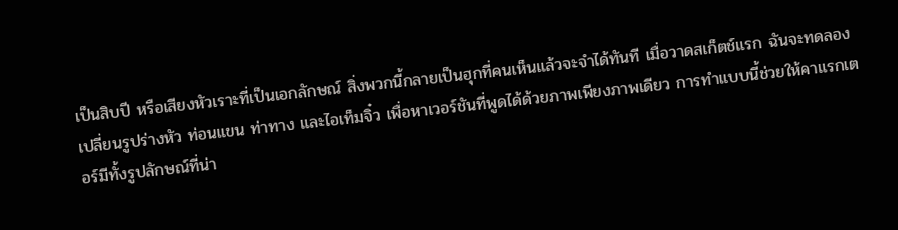เป็นสิบปี หรือเสียงหัวเราะที่เป็นเอกลักษณ์ สิ่งพวกนี้กลายเป็นฮุกที่คนเห็นแล้วจะจำได้ทันที เมื่อวาดสเก็ตช์แรก ฉันจะทดลองเปลี่ยนรูปร่างหัว ท่อนแขน ท่าทาง และไอเท็มจิ๋ว เพื่อหาเวอร์ชันที่พูดได้ด้วยภาพเพียงภาพเดียว การทำแบบนี้ช่วยให้คาแรกเตอร์มีทั้งรูปลักษณ์ที่น่า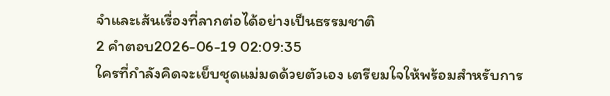จำและเส้นเรื่องที่ลากต่อได้อย่างเป็นธรรมชาติ
2 คำตอบ2026-06-19 02:09:35
ใครที่กำลังคิดจะเย็บชุดแม่มดด้วยตัวเอง เตรียมใจให้พร้อมสำหรับการ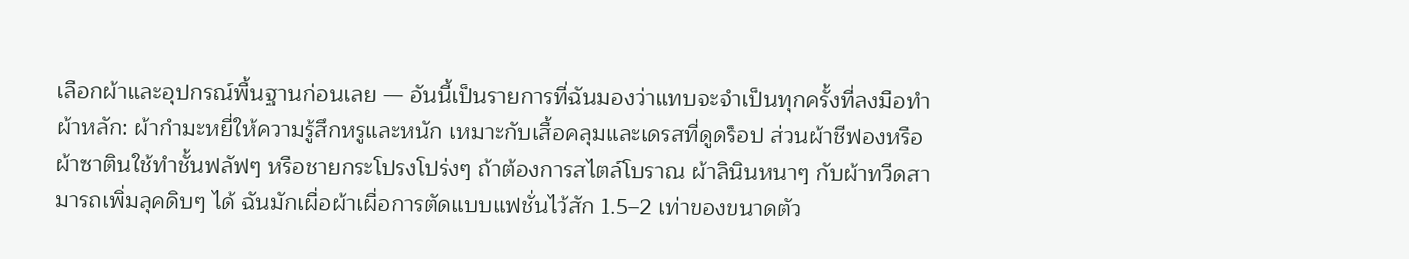เลือกผ้าและอุปกรณ์พื้นฐานก่อนเลย — อันนี้เป็นรายการที่ฉันมองว่าแทบจะจำเป็นทุกครั้งที่ลงมือทำ
ผ้าหลัก: ผ้ากำมะหยี่ให้ความรู้สึกหรูและหนัก เหมาะกับเสื้อคลุมและเดรสที่ดูดร็อป ส่วนผ้าชีฟองหรือผ้าซาตินใช้ทำชั้นฟลัฟๆ หรือชายกระโปรงโปร่งๆ ถ้าต้องการสไตล์โบราณ ผ้าลินินหนาๆ กับผ้าทวีดสามารถเพิ่มลุคดิบๆ ได้ ฉันมักเผื่อผ้าเผื่อการตัดแบบแฟชั่นไว้สัก 1.5–2 เท่าของขนาดตัว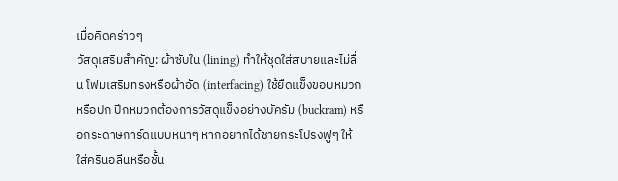เมื่อคิดคร่าวๆ
วัสดุเสริมสำคัญ: ผ้าซับใน (lining) ทำให้ชุดใส่สบายและไม่ลื่น โฟมเสริมทรงหรือผ้าอัด (interfacing) ใช้ยืดแข็งขอบหมวกหรือปก ปีกหมวกต้องการวัสดุแข็งอย่างบัครัม (buckram) หรือกระดาษการ์ดแบบหนาๆ หากอยากได้ชายกระโปรงฟูๆ ให้ใส่ครินอลีนหรือชั้น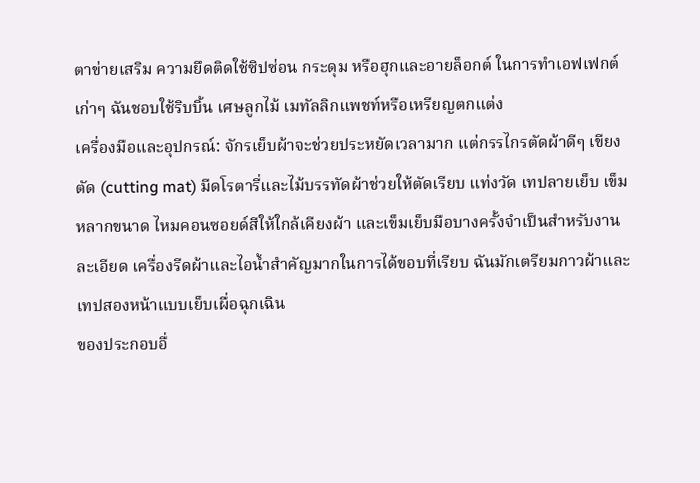ตาข่ายเสริม ความยึดติดใช้ซิปซ่อน กระดุม หรือฮุกและอายล็อกต์ ในการทำเอฟเฟกต์เก่าๆ ฉันชอบใช้ริบบิ้น เศษลูกไม้ เมทัลลิกแพชท์หรือเหรียญตกแต่ง
เครื่องมือและอุปกรณ์: จักรเย็บผ้าจะช่วยประหยัดเวลามาก แต่กรรไกรตัดผ้าดีๆ เขียงตัด (cutting mat) มีดโรตารี่และไม้บรรทัดผ้าช่วยให้ตัดเรียบ แท่งวัด เทปลายเย็บ เข็มหลากขนาด ไหมคอนซอยด์สีให้ใกล้เคียงผ้า และเข็มเย็บมือบางครั้งจำเป็นสำหรับงานละเอียด เครื่องรีดผ้าและไอน้ำสำคัญมากในการได้ขอบที่เรียบ ฉันมักเตรียมกาวผ้าและเทปสองหน้าแบบเย็บเผื่อฉุกเฉิน
ของประกอบอื่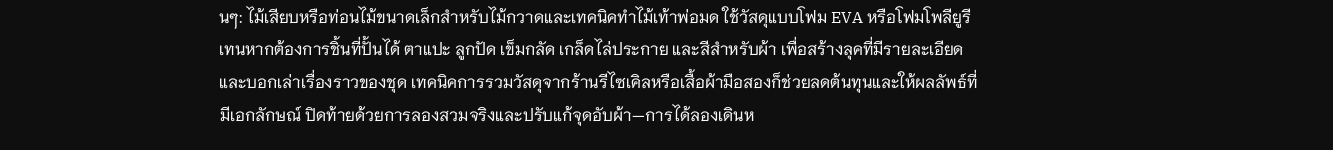นๆ: ไม้เสียบหรือท่อนไม้ขนาดเล็กสำหรับไม้กวาดและเทคนิคทำไม้เท้าพ่อมด ใช้วัสดุแบบโฟม EVA หรือโฟมโพลียูรีเทนหากต้องการชิ้นที่ปั้นได้ ตาแปะ ลูกปัด เข็มกลัด เกล็ดไล่ประกาย และสีสำหรับผ้า เพื่อสร้างลุคที่มีรายละเอียดและบอกเล่าเรื่องราวของชุด เทคนิคการรวมวัสดุจากร้านรีไซเคิลหรือเสื้อผ้ามือสองก็ช่วยลดต้นทุนและให้ผลลัพธ์ที่มีเอกลักษณ์ ปิดท้ายด้วยการลองสวมจริงและปรับแก้จุดอับผ้า—การได้ลองเดินห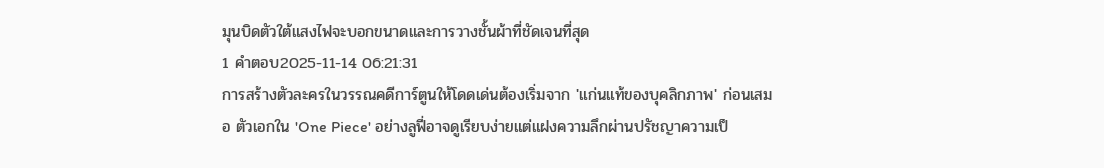มุนบิดตัวใต้แสงไฟจะบอกขนาดและการวางชั้นผ้าที่ชัดเจนที่สุด
1 คำตอบ2025-11-14 06:21:31
การสร้างตัวละครในวรรณคดีการ์ตูนให้โดดเด่นต้องเริ่มจาก 'แก่นแท้ของบุคลิกภาพ' ก่อนเสมอ ตัวเอกใน 'One Piece' อย่างลูฟี่อาจดูเรียบง่ายแต่แฝงความลึกผ่านปรัชญาความเป็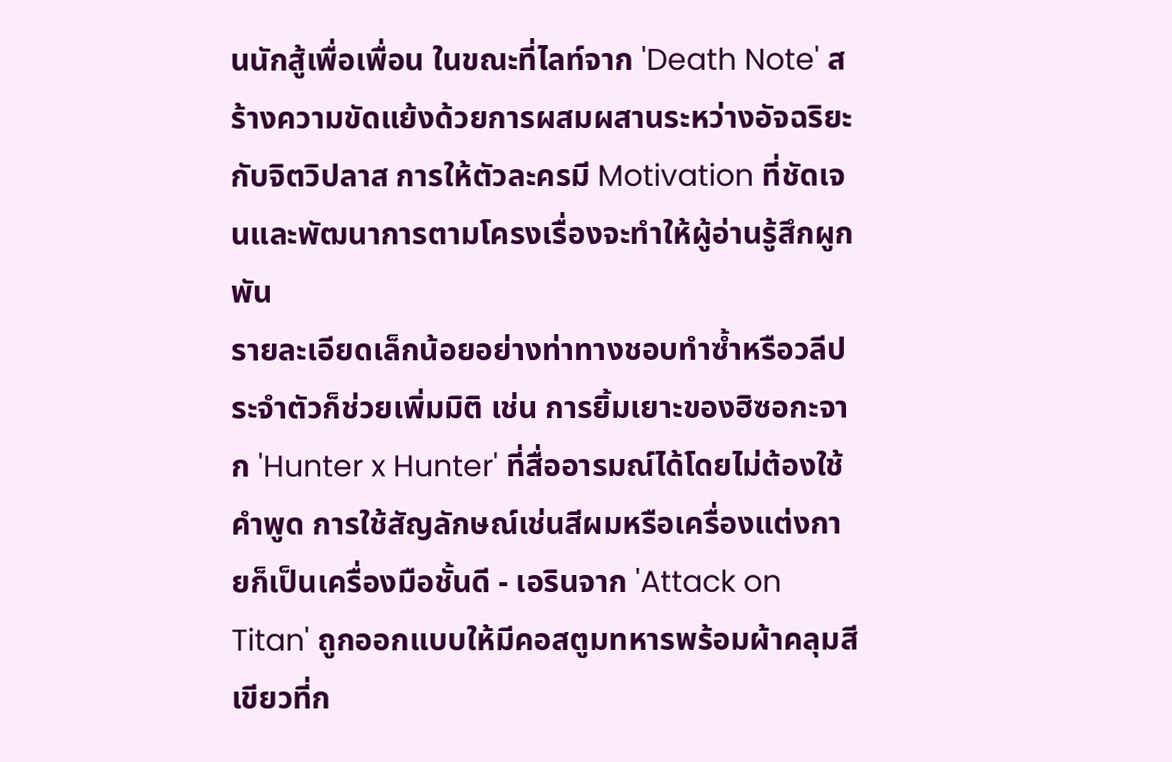นนักสู้เพื่อเพื่อน ในขณะที่ไลท์จาก 'Death Note' สร้างความขัดแย้งด้วยการผสมผสานระหว่างอัจฉริยะกับจิตวิปลาส การให้ตัวละครมี Motivation ที่ชัดเจนและพัฒนาการตามโครงเรื่องจะทำให้ผู้อ่านรู้สึกผูกพัน
รายละเอียดเล็กน้อยอย่างท่าทางชอบทำซ้ำหรือวลีประจำตัวก็ช่วยเพิ่มมิติ เช่น การยิ้มเยาะของฮิซอกะจาก 'Hunter x Hunter' ที่สื่ออารมณ์ได้โดยไม่ต้องใช้คำพูด การใช้สัญลักษณ์เช่นสีผมหรือเครื่องแต่งกายก็เป็นเครื่องมือชั้นดี - เอรินจาก 'Attack on Titan' ถูกออกแบบให้มีคอสตูมทหารพร้อมผ้าคลุมสีเขียวที่ก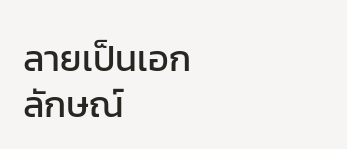ลายเป็นเอกลักษณ์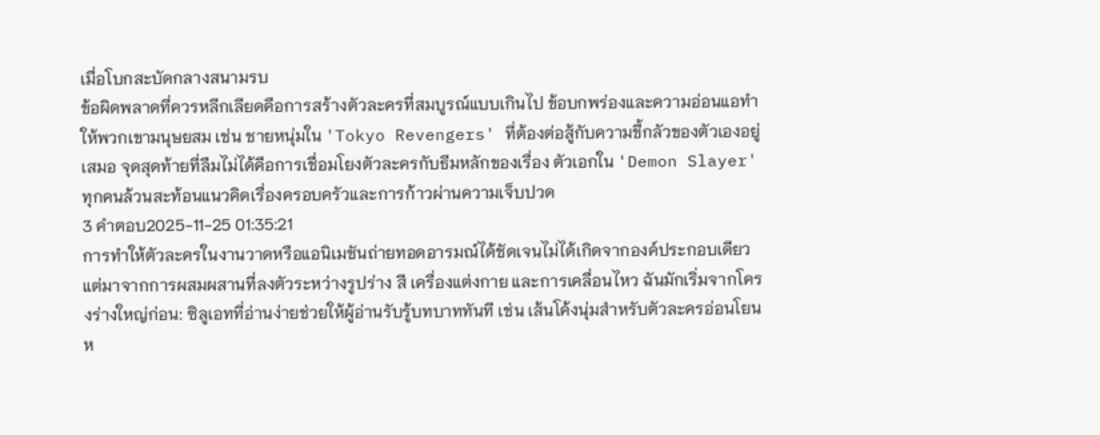เมื่อโบกสะบัดกลางสนามรบ
ข้อผิดพลาดที่ควรหลีกเลียดคือการสร้างตัวละครที่สมบูรณ์แบบเกินไป ข้อบกพร่องและความอ่อนแอทำให้พวกเขามนุษยสม เช่น ชายหนุ่มใน 'Tokyo Revengers' ที่ต้องต่อสู้กับความขี้กลัวของตัวเองอยู่เสมอ จุดสุดท้ายที่ลืมไม่ได้คือการเชื่อมโยงตัวละครกับธีมหลักของเรื่อง ตัวเอกใน 'Demon Slayer' ทุกคนล้วนสะท้อนแนวคิดเรื่องครอบครัวและการก้าวผ่านความเจ็บปวด
3 คำตอบ2025-11-25 01:35:21
การทำให้ตัวละครในงานวาดหรือแอนิเมชันถ่ายทอดอารมณ์ได้ชัดเจนไม่ได้เกิดจากองค์ประกอบเดียว แต่มาจากการผสมผสานที่ลงตัวระหว่างรูปร่าง สี เครื่องแต่งกาย และการเคลื่อนไหว ฉันมักเริ่มจากโครงร่างใหญ่ก่อน: ซิลูเอทที่อ่านง่ายช่วยให้ผู้อ่านรับรู้บทบาททันที เช่น เส้นโค้งนุ่มสำหรับตัวละครอ่อนโยน ห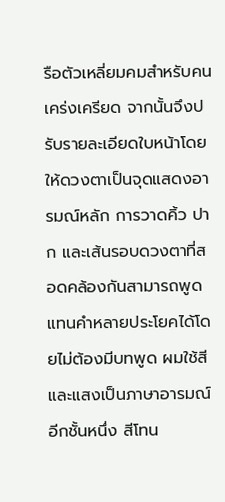รือตัวเหลี่ยมคมสำหรับคนเคร่งเครียด จากนั้นจึงปรับรายละเอียดใบหน้าโดยให้ดวงตาเป็นจุดแสดงอารมณ์หลัก การวาดคิ้ว ปาก และเส้นรอบดวงตาที่สอดคล้องกันสามารถพูดแทนคำหลายประโยคได้โดยไม่ต้องมีบทพูด ผมใช้สีและแสงเป็นภาษาอารมณ์อีกชั้นหนึ่ง สีโทน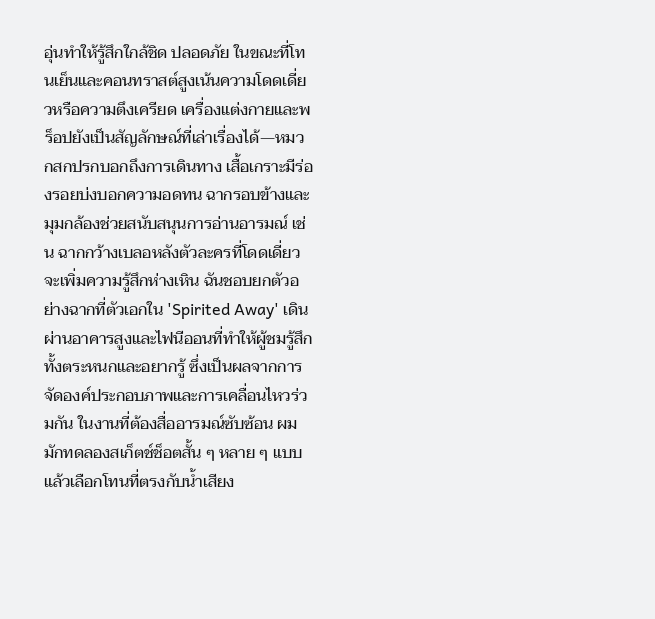อุ่นทำให้รู้สึกใกล้ชิด ปลอดภัย ในขณะที่โทนเย็นและคอนทราสต์สูงเน้นความโดดเดี่ยวหรือความตึงเครียด เครื่องแต่งกายและพร็อปยังเป็นสัญลักษณ์ที่เล่าเรื่องได้—หมวกสกปรกบอกถึงการเดินทาง เสื้อเกราะมีร่องรอยบ่งบอกความอดทน ฉากรอบข้างและมุมกล้องช่วยสนับสนุนการอ่านอารมณ์ เช่น ฉากกว้างเบลอหลังตัวละครที่โดดเดี่ยวจะเพิ่มความรู้สึกห่างเหิน ฉันชอบยกตัวอย่างฉากที่ตัวเอกใน 'Spirited Away' เดินผ่านอาคารสูงและไฟนีออนที่ทำให้ผู้ชมรู้สึกทั้งตระหนกและอยากรู้ ซึ่งเป็นผลจากการจัดองค์ประกอบภาพและการเคลื่อนไหวร่วมกัน ในงานที่ต้องสื่ออารมณ์ซับซ้อน ผมมักทดลองสเก็ตช์ช็อตสั้น ๆ หลาย ๆ แบบแล้วเลือกโทนที่ตรงกับน้ำเสียง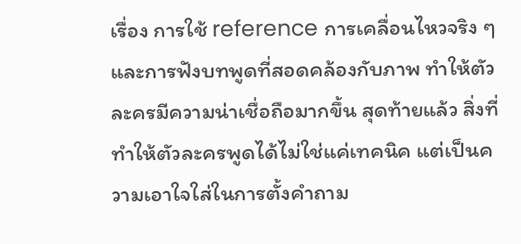เรื่อง การใช้ reference การเคลื่อนไหวจริง ๆ และการฟังบทพูดที่สอดคล้องกับภาพ ทำให้ตัวละครมีความน่าเชื่อถือมากขึ้น สุดท้ายแล้ว สิ่งที่ทำให้ตัวละครพูดได้ไม่ใช่แค่เทคนิค แต่เป็นความเอาใจใส่ในการตั้งคำถาม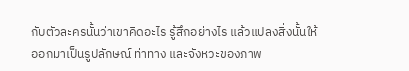กับตัวละครนั้นว่าเขาคิดอะไร รู้สึกอย่างไร แล้วแปลงสิ่งนั้นให้ออกมาเป็นรูปลักษณ์ ท่าทาง และจังหวะของภาพ